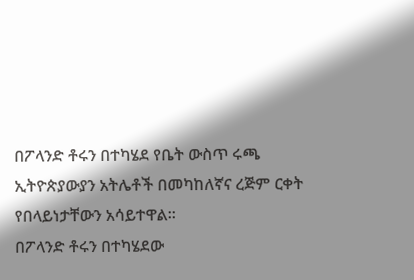በፖላንድ ቶሩን በተካሄደ የቤት ውስጥ ሩጫ ኢትዮጵያውያን አትሌቶች በመካከለኛና ረጅም ርቀት የበላይነታቸውን አሳይተዋል።
በፖላንድ ቶሩን በተካሄደው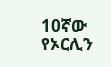10ኛው የኦርሊን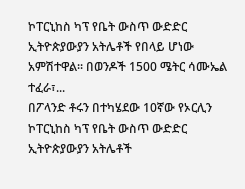ኮፐርኒከስ ካፕ የቤት ውስጥ ውድድር ኢትዮጵያውያን አትሌቶች የበላይ ሆነው አምሽተዋል፡፡ በወንዶች 1500 ሜትር ሳሙኤል ተፈራ፣...
በፖላንድ ቶሩን በተካሄደው 10ኛው የኦርሊን ኮፐርኒከስ ካፕ የቤት ውስጥ ውድድር ኢትዮጵያውያን አትሌቶች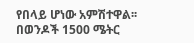የበላይ ሆነው አምሽተዋል፡፡ በወንዶች 1500 ሜትር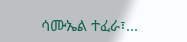ሳሙኤል ተፈራ፣...